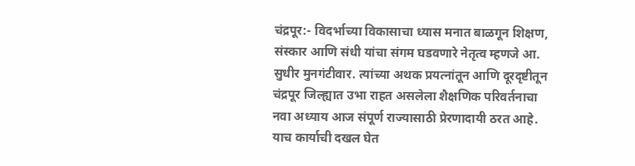चंद्रपूर:- विदर्भाच्या विकासाचा ध्यास मनात बाळगून शिक्षण, संस्कार आणि संधी यांचा संगम घडवणारे नेतृत्व म्हणजे आ. सुधीर मुनगंटीवार. त्यांच्या अथक प्रयत्नांतून आणि दूरदृष्टीतून चंद्रपूर जिल्ह्यात उभा राहत असलेला शैक्षणिक परिवर्तनाचा नवा अध्याय आज संपूर्ण राज्यासाठी प्रेरणादायी ठरत आहे. याच कार्याची दखल घेत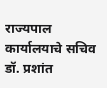राज्यपाल कार्यालयाचे सचिव डॉ. प्रशांत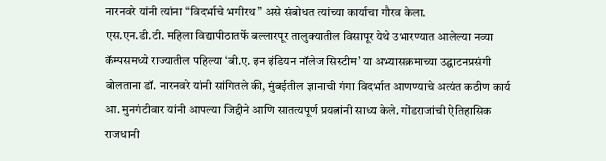नारनवरे यांनी त्यांना “विदर्भाचे भगीरथ” असे संबोधत त्यांच्या कार्याचा गौरव केला.
एस.एन.डी.टी. महिला विद्यापीठातर्फे बल्लारपूर तालुक्यातील विसापूर येथे उभारण्यात आलेल्या नव्या कॅम्पसमध्ये राज्यातील पहिल्या ‘बी.ए. इन इंडियन नॉलेज सिस्टीम’ या अभ्यासक्रमाच्या उद्घाटनप्रसंगी बोलताना डॉ. नारनवरे यांनी सांगितले की, मुंबईतील ज्ञानाची गंगा विदर्भात आणण्याचे अत्यंत कठीण कार्य आ. मुनगंटीवार यांनी आपल्या जिद्दीने आणि सातत्यपूर्ण प्रयत्नांनी साध्य केले. गोंडराजांची ऐतिहासिक राजधानी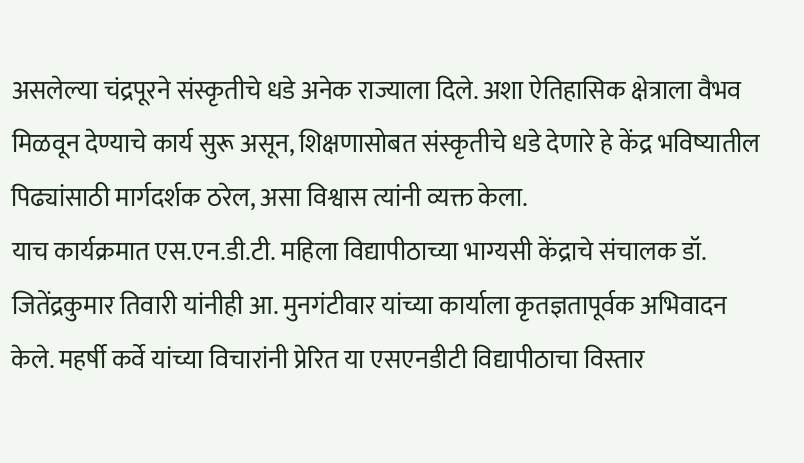असलेल्या चंद्रपूरने संस्कृतीचे धडे अनेक राज्याला दिले. अशा ऐतिहासिक क्षेत्राला वैभव मिळवून देण्याचे कार्य सुरू असून, शिक्षणासोबत संस्कृतीचे धडे देणारे हे केंद्र भविष्यातील पिढ्यांसाठी मार्गदर्शक ठरेल, असा विश्वास त्यांनी व्यक्त केला.
याच कार्यक्रमात एस.एन.डी.टी. महिला विद्यापीठाच्या भाग्यसी केंद्राचे संचालक डॉ. जितेंद्रकुमार तिवारी यांनीही आ. मुनगंटीवार यांच्या कार्याला कृतज्ञतापूर्वक अभिवादन केले. महर्षी कर्वे यांच्या विचारांनी प्रेरित या एसएनडीटी विद्यापीठाचा विस्तार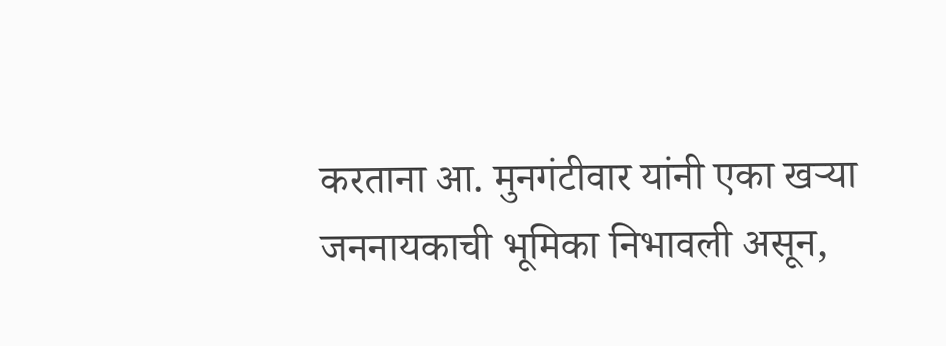करताना आ. मुनगंटीवार यांनी एका खऱ्या जननायकाची भूमिका निभावली असून,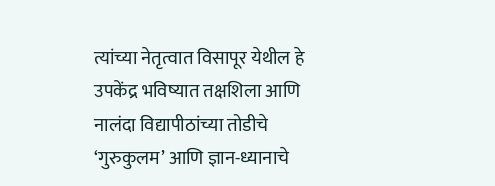त्यांच्या नेतृत्वात विसापूर येथील हे उपकेंद्र भविष्यात तक्षशिला आणि नालंदा विद्यापीठांच्या तोडीचे ‘गुरुकुलम’ आणि ज्ञान-ध्यानाचे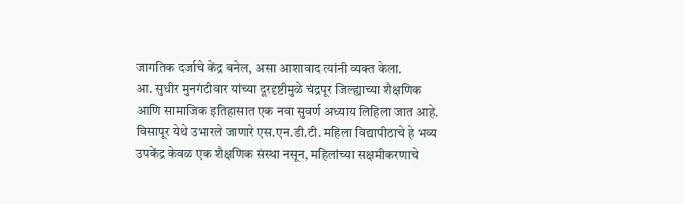जागतिक दर्जाचे केंद्र बनेल, असा आशावाद त्यांनी व्यक्त केला.
आ. सुधीर मुनगंटीवार यांच्या दूरदृष्टीमुळे चंद्रपूर जिल्ह्याच्या शैक्षणिक आणि सामाजिक इतिहासात एक नवा सुवर्ण अध्याय लिहिला जात आहे. विसापूर येथे उभारले जाणारे एस.एन.डी.टी. महिला विद्यापीठाचे हे भव्य उपकेंद्र केवळ एक शैक्षणिक संस्था नसून, महिलांच्या सक्षमीकरणाचे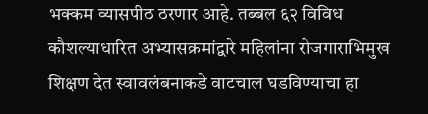भक्कम व्यासपीठ ठरणार आहे. तब्बल ६२ विविध कौशल्याधारित अभ्यासक्रमांद्वारे महिलांना रोजगाराभिमुख शिक्षण देत स्वावलंबनाकडे वाटचाल घडविण्याचा हा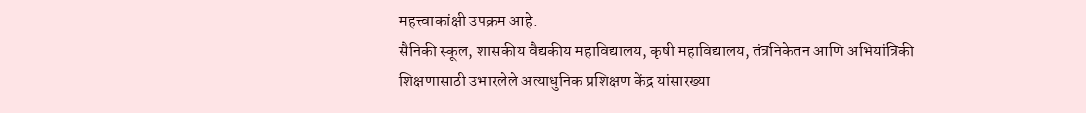महत्त्वाकांक्षी उपक्रम आहे.
सैनिकी स्कूल, शासकीय वैद्यकीय महाविद्यालय, कृषी महाविद्यालय, तंत्रनिकेतन आणि अभियांत्रिकी शिक्षणासाठी उभारलेले अत्याधुनिक प्रशिक्षण केंद्र यांसारख्या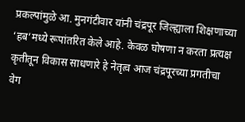प्रकल्पांमुळे आ. मुनगंटीवार यांनी चंद्रपूर जिल्ह्याला शिक्षणाच्या ‘हब’मध्ये रूपांतरित केले आहे. केवळ घोषणा न करता प्रत्यक्ष कृतीतून विकास साधणारे हे नेतृत्व आज चंद्रपूरच्या प्रगतीचा वेग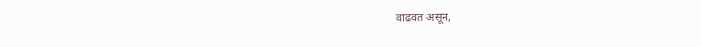वाढवत असून,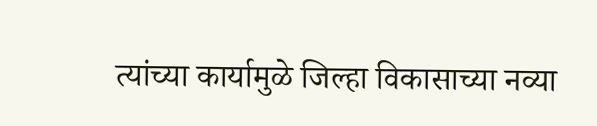त्यांच्या कार्यामुळे जिल्हा विकासाच्या नव्या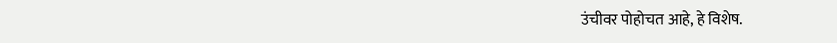उंचीवर पोहोचत आहे, हे विशेष.